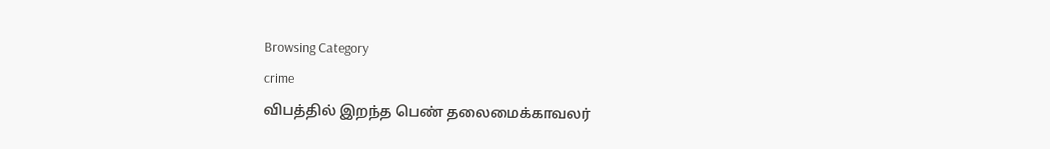Browsing Category
crime
விபத்தில் இறந்த பெண் தலைமைக்காவலர்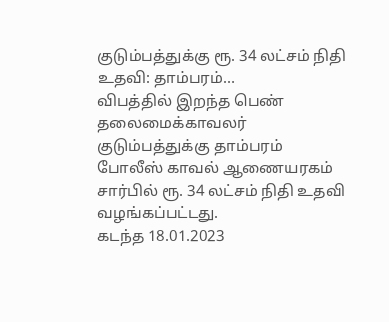குடும்பத்துக்கு ரூ. 34 லட்சம் நிதி உதவி: தாம்பரம்…
விபத்தில் இறந்த பெண் தலைமைக்காவலர் குடும்பத்துக்கு தாம்பரம் போலீஸ் காவல் ஆணையரகம் சார்பில் ரூ. 34 லட்சம் நிதி உதவி வழங்கப்பட்டது.
கடந்த 18.01.2023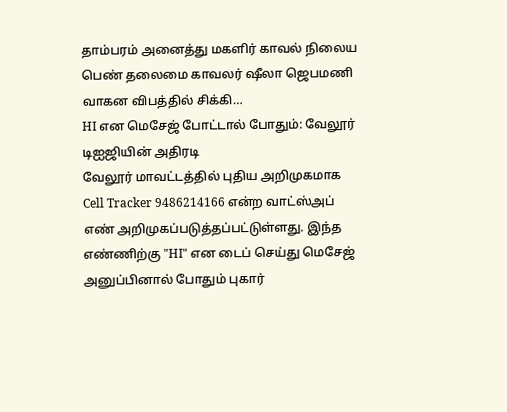தாம்பரம் அனைத்து மகளிர் காவல் நிலைய பெண் தலைமை காவலர் ஷீலா ஜெபமணி வாகன விபத்தில் சிக்கி…
HI என மெசேஜ் போட்டால் போதும்: வேலூர் டிஐஜியின் அதிரடி
வேலூர் மாவட்டத்தில் புதிய அறிமுகமாக Cell Tracker 9486214166 என்ற வாட்ஸ்அப் எண் அறிமுகப்படுத்தப்பட்டுள்ளது. இந்த எண்ணிற்கு "HI" என டைப் செய்து மெசேஜ் அனுப்பினால் போதும் புகார்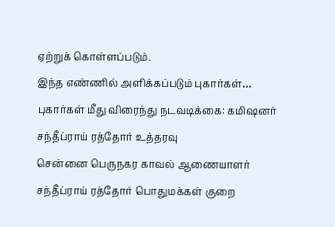ஏற்றுக் கொள்ளப்படும்.
இந்த எண்ணில் அளிக்கப்படும் புகார்கள்…
புகார்கள் மீது விரைந்து நடவடிக்கை: கமிஷனர் சந்தீப்ராய் ரத்தோர் உத்தரவு
சென்னை பெருநகர காவல் ஆணையாளர் சந்தீப்ராய் ரத்தோர் பொதுமக்கள் குறை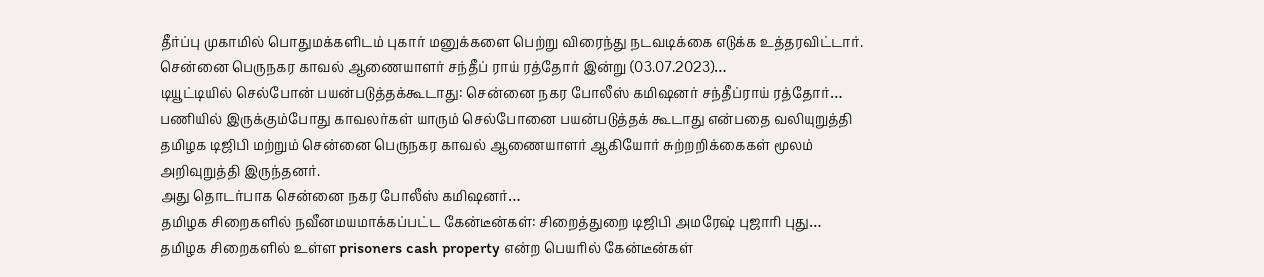தீர்ப்பு முகாமில் பொதுமக்களிடம் புகார் மனுக்களை பெற்று விரைந்து நடவடிக்கை எடுக்க உத்தரவிட்டார்.
சென்னை பெருநகர காவல் ஆணையாளர் சந்தீப் ராய் ரத்தோர் இன்று (03.07.2023)…
டியூட்டியில் செல்போன் பயன்படுத்தக்கூடாது: சென்னை நகர போலீஸ் கமிஷனர் சந்தீப்ராய் ரத்தோர்…
பணியில் இருக்கும்போது காவலர்கள் யாரும் செல்போனை பயன்படுத்தக் கூடாது என்பதை வலியுறுத்தி தமிழக டிஜிபி மற்றும் சென்னை பெருநகர காவல் ஆணையாளர் ஆகியோர் சுற்றறிக்கைகள் மூலம் அறிவுறுத்தி இருந்தனர்.
அது தொடர்பாக சென்னை நகர போலீஸ் கமிஷனர்…
தமிழக சிறைகளில் நவீனமயமாக்கப்பட்ட கேன்டீன்கள்: சிறைத்துறை டிஜிபி அமரேஷ் புஜாரி புது…
தமிழக சிறைகளில் உள்ள prisoners cash property என்ற பெயரில் கேன்டீன்கள்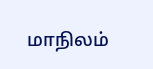மாநிலம்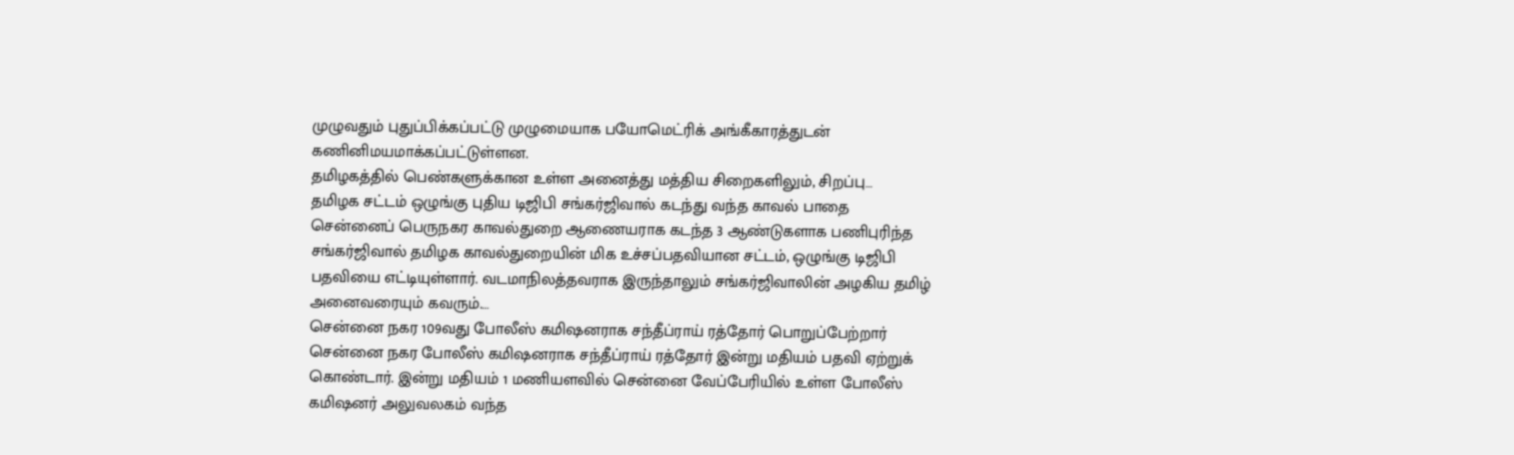முழுவதும் புதுப்பிக்கப்பட்டு முழுமையாக பயோமெட்ரிக் அங்கீகாரத்துடன் கணினிமயமாக்கப்பட்டுள்ளன.
தமிழகத்தில் பெண்களுக்கான உள்ள அனைத்து மத்திய சிறைகளிலும், சிறப்பு…
தமிழக சட்டம் ஒழுங்கு புதிய டிஜிபி சங்கர்ஜிவால் கடந்து வந்த காவல் பாதை
சென்னைப் பெருநகர காவல்துறை ஆணையராக கடந்த 3 ஆண்டுகளாக பணிபுரிந்த சங்கர்ஜிவால் தமிழக காவல்துறையின் மிக உச்சப்பதவியான சட்டம், ஒழுங்கு டிஜிபி பதவியை எட்டியுள்ளார். வடமாநிலத்தவராக இருந்தாலும் சங்கர்ஜிவாலின் அழகிய தமிழ் அனைவரையும் கவரும்.…
சென்னை நகர 109வது போலீஸ் கமிஷனராக சந்தீப்ராய் ரத்தோர் பொறுப்பேற்றார்
சென்னை நகர போலீஸ் கமிஷனராக சந்தீப்ராய் ரத்தோர் இன்று மதியம் பதவி ஏற்றுக் கொண்டார். இன்று மதியம் 1 மணியளவில் சென்னை வேப்பேரியில் உள்ள போலீஸ் கமிஷனர் அலுவலகம் வந்த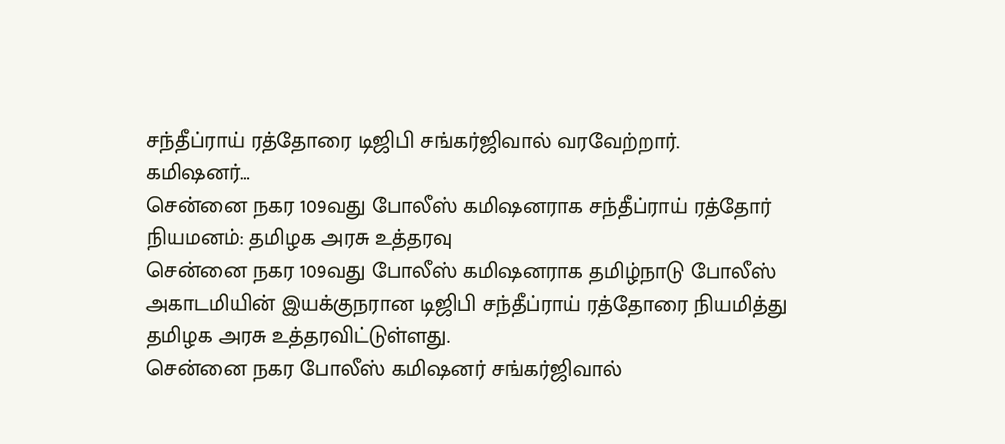சந்தீப்ராய் ரத்தோரை டிஜிபி சங்கர்ஜிவால் வரவேற்றார்.
கமிஷனர்…
சென்னை நகர 109வது போலீஸ் கமிஷனராக சந்தீப்ராய் ரத்தோர் நியமனம்: தமிழக அரசு உத்தரவு
சென்னை நகர 109வது போலீஸ் கமிஷனராக தமிழ்நாடு போலீஸ் அகாடமியின் இயக்குநரான டிஜிபி சந்தீப்ராய் ரத்தோரை நியமித்து தமிழக அரசு உத்தரவிட்டுள்ளது.
சென்னை நகர போலீஸ் கமிஷனர் சங்கர்ஜிவால்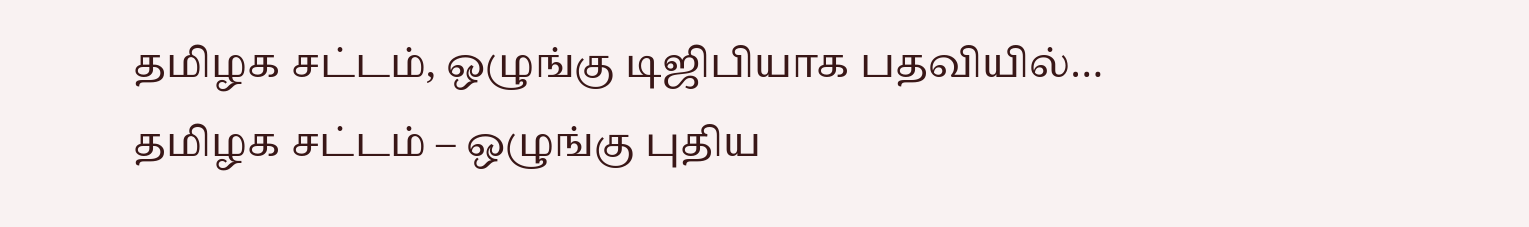தமிழக சட்டம், ஒழுங்கு டிஜிபியாக பதவியில்…
தமிழக சட்டம் – ஒழுங்கு புதிய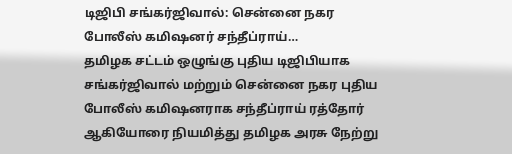டிஜிபி சங்கர்ஜிவால்: சென்னை நகர போலீஸ் கமிஷனர் சந்தீப்ராய்…
தமிழக சட்டம் ஒழுங்கு புதிய டிஜிபியாக சங்கர்ஜிவால் மற்றும் சென்னை நகர புதிய போலீஸ் கமிஷனராக சந்தீப்ராய் ரத்தோர் ஆகியோரை நியமித்து தமிழக அரசு நேற்று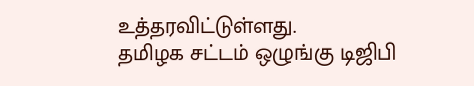உத்தரவிட்டுள்ளது.
தமிழக சட்டம் ஒழுங்கு டிஜிபி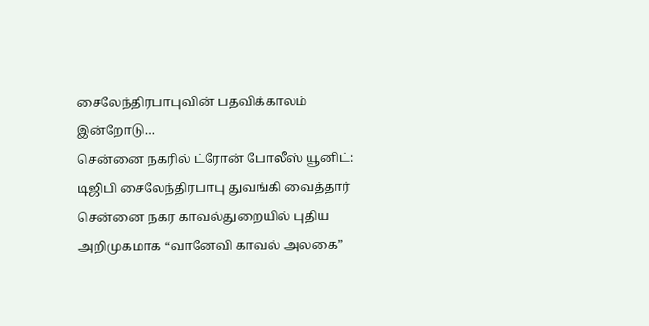சைலேந்திரபாபுவின் பதவிக்காலம் இன்றோடு…
சென்னை நகரில் ட்ரோன் போலீஸ் யூனிட்: டிஜிபி சைலேந்திரபாபு துவங்கி வைத்தார்
சென்னை நகர காவல்துறையில் புதிய அறிமுகமாக “வானேவி காவல் அலகை”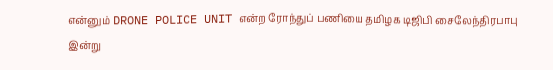என்னும் DRONE POLICE UNIT என்ற ரோந்துப் பணியை தமிழக டிஜிபி சைலேந்திரபாபு இன்று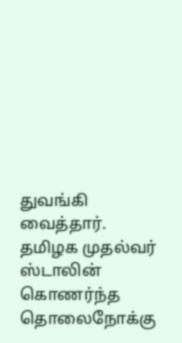துவங்கி வைத்தார்.
தமிழக முதல்வர் ஸ்டாலின் கொணர்ந்த தொலைநோக்கு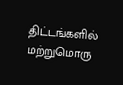திட்டங்களில் மற்றுமொரு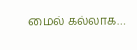மைல் கல்லாக…